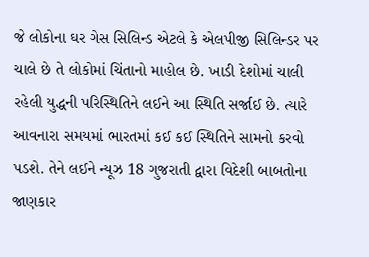જે લોકોના ઘર ગેસ સિલિન્ડ એટલે કે એલપીજી સિલિન્ડર પર ચાલે છે તે લોકોમાં ચિંતાનો માહોલ છે. ખાડી દેશોમાં ચાલી રહેલી યુદ્ધની પરિસ્થિતિને લઈને આ સ્થિતિ સર્જાઈ છે. ત્યારે આવનારા સમયમાં ભારતમાં કઈ કઈ સ્થિતિને સામનો કરવો પડશે. તેને લઈને ન્યૂઝ 18 ગુજરાતી દ્વારા વિદેશી બાબતોના જાણકાર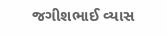જગીશભાઈ વ્યાસ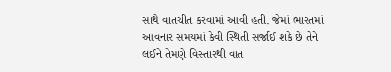સાથે વાતચીત કરવામાં આવી હતી. જેમાં ભારતમાં આવનાર સમયમાં કેવી સ્થિતી સર્જાઈ શકે છે તેને લઈને તેમણે વિસ્તારથી વાત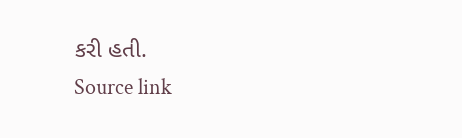કરી હતી.
Source link